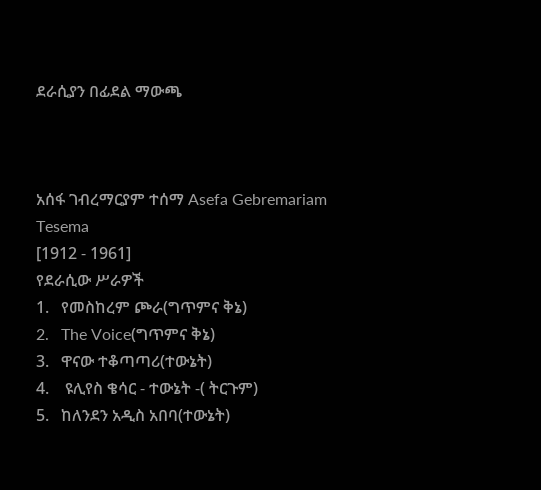ደራሲያን በፊደል ማውጫ



አሰፋ ገብረማርያም ተሰማ Asefa Gebremariam Tesema
[1912 - 1961]
የደራሲው ሥራዎች
1.   የመስከረም ጮራ(ግጥምና ቅኔ)
2.   The Voice(ግጥምና ቅኔ)
3.   ዋናው ተቆጣጣሪ(ተውኔት)
4.    ዩሊየስ ቄሳር - ተውኔት -( ትርጉም)
5.   ከለንደን አዲስ አበባ(ተውኔት)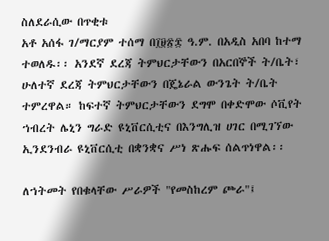ስለደራሲው በጥቂቱ
አቶ አሰፋ ገ/ማርያም ተሰማ በ፲፱፳፰ ዓ.ም. በአዲስ አበባ ከተማ ተወለዱ፡፡ አንደኛ ደረጃ ትምህርታቸውን በአርበኞች ት/ቤት፣ ሁለተኛ ደረጃ ትምህርታቸውን በጄኔራል ውንጌት ት/ቤት ተምረዋል። ከፍተኛ ትምህርታቸውን ደግሞ በቀድሞው ሶቪየት ኀብረት ሌኒን ግራድ ዩኒቨርሲቲና በእንግሊዝ ሀገር በሚገኘው ኢንደንብራ ዩኒቨርሲቲ በቋንቋና ሥነ ጽሑፍ ሰልጥነዋል፡፡

ለኀትመት የበቁላቸው ሥራዎች "የመስከረም ጮራ"፤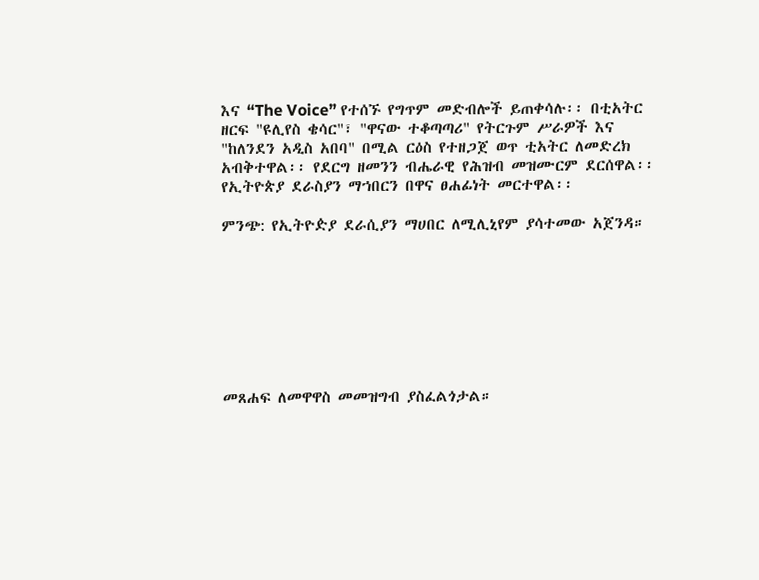እና “The Voice” የተሰኙ የግጥም መድብሎች ይጠቀሳሉ፡፡ በቲአትር ዘርፍ "ዩሊየስ ቄሳር"፣ "ዋናው ተቆጣጣሪ" የትርጉም ሥራዎች እና "ከለንደን አዲስ አበባ" በሚል ርዕስ የተዘጋጀ ወጥ ቲአትር ለመድረክ አብቅተዋል፡፡ የደርግ ዘመንን ብሔራዊ የሕዝብ መዝሙርም ደርሰዋል፡፡ የኢትዮጵያ ደራስያን ማኀበርን በዋና ፀሐፊነት መርተዋል፡፡

ምንጭ: የኢትዮዽያ ደራሲያን ማሀበር ለሚሊኒየም ያሳተመው አጀንዳ።








መጸሐፍ ለመዋዋስ መመዝግብ ያስፈልጎታል።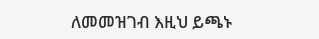ለመመዝገብ እዚህ ይጫኑ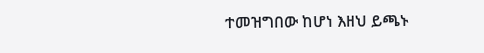ተመዝግበው ከሆነ እዘህ ይጫኑ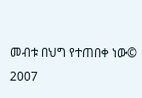መብቱ በህግ የተጠበቀ ነው© 2007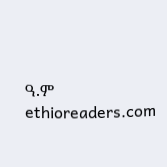ዓ.ም ethioreaders.com